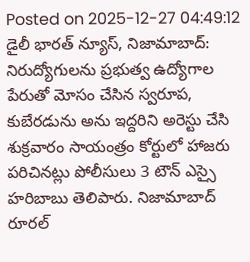Posted on 2025-12-27 04:49:12
డైలీ భారత్ న్యూస్, నిజామాబాద్: నిరుద్యోగులను ప్రభుత్వ ఉద్యోగాల పేరుతో మోసం చేసిన స్వరూప, కుబేరడును అను ఇద్దరిని అరెస్టు చేసి శుక్రవారం సాయంత్రం కోర్టులో హాజరు పరిచినట్లు పోలీసులు 3 టౌన్ ఎస్సై హరిబాబు తెలిపారు. నిజామాబాద్ రూరల్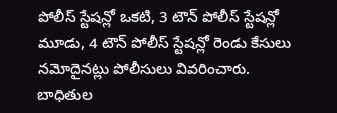పోలీస్ స్టేషన్లో ఒకటి, 3 టౌన్ పోలీస్ స్టేషన్లో మూడు, 4 టౌన్ పోలీస్ స్టేషన్లో రెండు కేసులు నమోదైనట్లు పోలీసులు వివరించారు. బాధితుల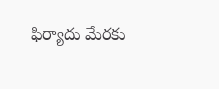ఫిర్యాదు మేరకు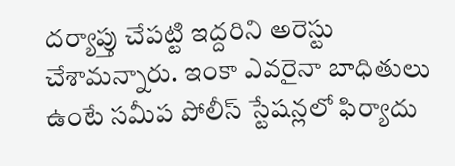దర్యాప్తు చేపట్టి ఇద్దరిని అరెస్టు చేశామన్నారు. ఇంకా ఎవరైనా బాధితులు ఉంటే సమీప పోలీస్ స్టేషన్లలో ఫిర్యాదు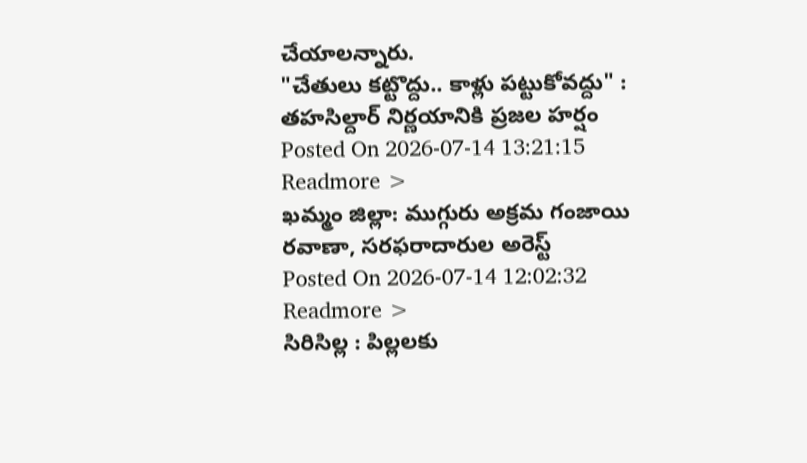చేయాలన్నారు.
"చేతులు కట్టొద్దు.. కాళ్లు పట్టుకోవద్దు" : తహసిల్దార్ నిర్ణయానికి ప్రజల హర్షం
Posted On 2026-07-14 13:21:15
Readmore >
ఖమ్మం జిల్లా: ముగ్గురు అక్రమ గంజాయి రవాణా, సరఫరాదారుల అరెస్ట్
Posted On 2026-07-14 12:02:32
Readmore >
సిరిసిల్ల : పిల్లలకు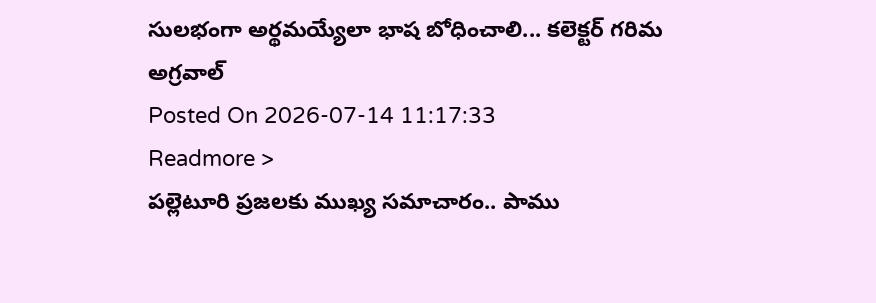సులభంగా అర్థమయ్యేలా భాష బోధించాలి... కలెక్టర్ గరిమ అగ్రవాల్
Posted On 2026-07-14 11:17:33
Readmore >
పల్లెటూరి ప్రజలకు ముఖ్య సమాచారం.. పాము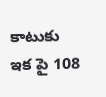కాటుకు ఇక పై 108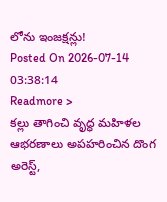లోను ఇంజక్షన్లు!
Posted On 2026-07-14 03:38:14
Readmore >
కల్లు తాగించి వృద్ధ మహిళల ఆభరణాలు అపహరించిన దొంగ అరెస్ట్,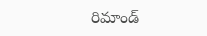రిమాండ్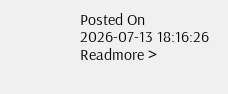Posted On 2026-07-13 18:16:26
Readmore >